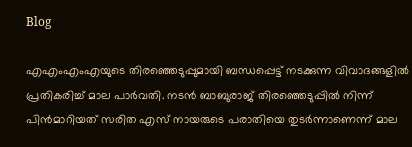Blog

എഎംഎംഎയുടെ തിരഞ്ഞെടുപ്പുമായി ബന്ധപ്പെട്ട് നടക്കുന്ന വിവാദങ്ങളിൽ പ്രതികരിച്ച് മാല പാർവതി. നടൻ ബാബുരാജ് തിരഞ്ഞെടുപ്പിൽ നിന്ന് പിൻമാറിയത് സരിത എസ് നായരുടെ പരാതിയെ തുടർന്നാണെന്ന് മാല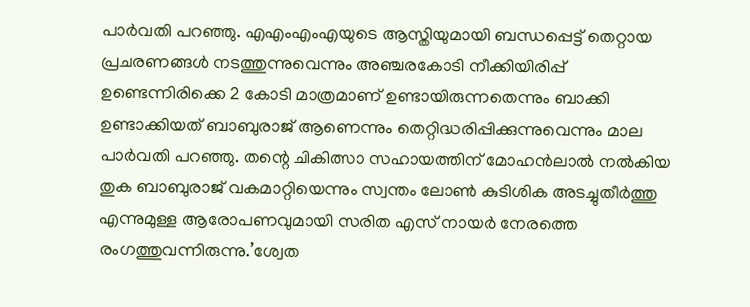പാർവതി പറഞ്ഞു. എഎംഎംഎയുടെ ആസ്തിയുമായി ബന്ധപ്പെട്ട് തെറ്റായ പ്രചരണങ്ങൾ നടത്തുന്നുവെന്നും അഞ്ചരകോടി നീക്കിയിരിപ്പ് ഉണ്ടെന്നിരിക്കെ 2 കോടി മാത്രമാണ് ഉണ്ടായിരുന്നതെന്നും ബാക്കി ഉണ്ടാക്കിയത് ബാബുരാജ് ആണെന്നും തെറ്റിദ്ധരിപ്പിക്കുന്നുവെന്നും മാല പാർവതി പറഞ്ഞു. തന്റെ ചികിത്സാ സഹായത്തിന് മോഹന്‍ലാല്‍ നല്‍കിയ തുക ബാബുരാജ് വകമാറ്റിയെന്നും സ്വന്തം ലോണ്‍ കുടിശിക അടച്ചുതീര്‍ത്തു എന്നുമുള്ള ആരോപണവുമായി സരിത എസ് നായര്‍ നേരത്തെ രംഗത്തുവന്നിരുന്നു.’ശ്വേത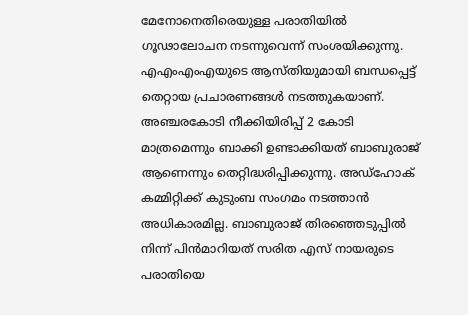മേനോനെതിരെയുള്ള പരാതിയിൽ ഗൂഢാലോചന നടന്നുവെന്ന് സംശയിക്കുന്നു. എഎംഎംഎയുടെ ആസ്തിയുമായി ബന്ധപ്പെട്ട് തെറ്റായ പ്രചാരണങ്ങൾ നടത്തുകയാണ്. അഞ്ചരകോടി നീക്കിയിരിപ്പ് 2 കോടി മാത്രമെന്നും ബാക്കി ഉണ്ടാക്കിയത് ബാബുരാജ് ആണെന്നും തെറ്റിദ്ധരിപ്പിക്കുന്നു. അഡ്ഹോക് കമ്മിറ്റിക്ക് കുടുംബ സംഗമം നടത്താൻ അധികാരമില്ല. ബാബുരാജ് തിരഞ്ഞെടുപ്പിൽ നിന്ന് പിൻമാറിയത് സരിത എസ് നായരുടെ പരാതിയെ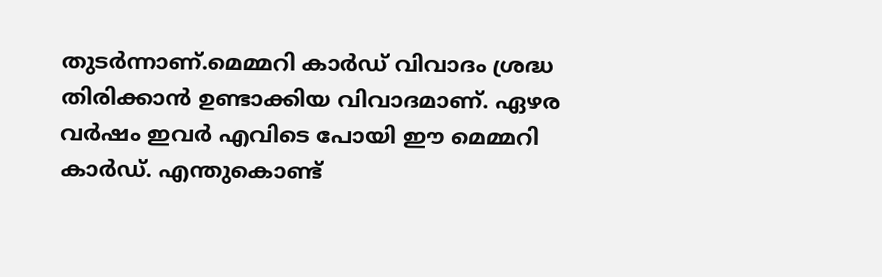തുടർന്നാണ്.മെമ്മറി കാർഡ് വിവാദം ശ്രദ്ധ തിരിക്കാൻ ഉണ്ടാക്കിയ വിവാദമാണ്. ഏഴര വർഷം ഇവർ എവിടെ പോയി ഈ മെമ്മറി കാർഡ്. എന്തുകൊണ്ട്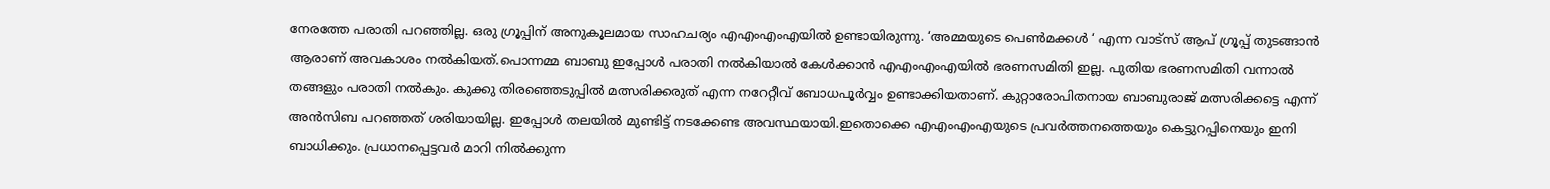നേരത്തേ പരാതി പറഞ്ഞില്ല. ഒരു ഗ്രൂപ്പിന് അനുകൂലമായ സാഹചര്യം എഎംഎംഎയിൽ ഉണ്ടായിരുന്നു. ‘അമ്മയുടെ പെൺമക്കൾ ‘ എന്ന വാട്സ് ആപ് ഗ്രൂപ്പ് തുടങ്ങാൻ ആരാണ് അവകാശം നൽകിയത്.പൊന്നമ്മ ബാബു ഇപ്പോൾ പരാതി നൽകിയാൽ കേൾക്കാൻ എഎംഎംഎയിൽ ഭരണസമിതി ഇല്ല. പുതിയ ഭരണസമിതി വന്നാൽ തങ്ങളും പരാതി നൽകും. കുക്കു തിരഞ്ഞെടുപ്പിൽ മത്സരിക്കരുത് എന്ന നറേറ്റീവ് ബോധപൂർവ്വം ഉണ്ടാക്കിയതാണ്. കുറ്റാരോപിതനായ ബാബുരാജ് മത്സരിക്കട്ടെ എന്ന് അൻസിബ പറഞ്ഞത് ശരിയായില്ല. ഇപ്പോൾ തലയിൽ മുണ്ടിട്ട് നടക്കേണ്ട അവസ്ഥയായി.ഇതൊക്കെ എഎംഎംഎയുടെ പ്രവർത്തനത്തെയും കെട്ടുറപ്പിനെയും ഇനി ബാധിക്കും. പ്രധാനപ്പെട്ടവർ മാറി നിൽക്കുന്ന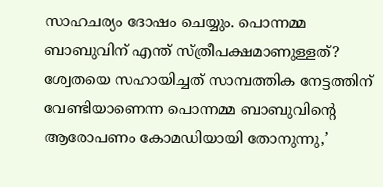സാഹചര്യം ദോഷം ചെയ്യും. പൊന്നമ്മ ബാബുവിന് എന്ത് സ്ത്രീപക്ഷമാണുള്ളത്? ശ്വേതയെ സഹായിച്ചത് സാമ്പത്തിക നേട്ടത്തിന് വേണ്ടിയാണെന്ന പൊന്നമ്മ ബാബുവിന്റെ ആരോപണം കോമഡിയായി തോനുന്നു,’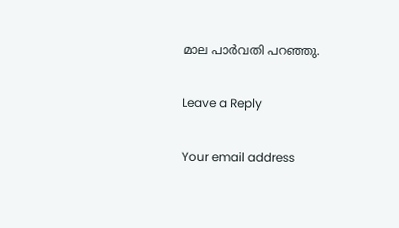മാല പാർവതി പറഞ്ഞു.

Leave a Reply

Your email address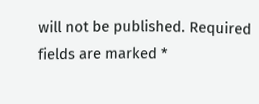will not be published. Required fields are marked *